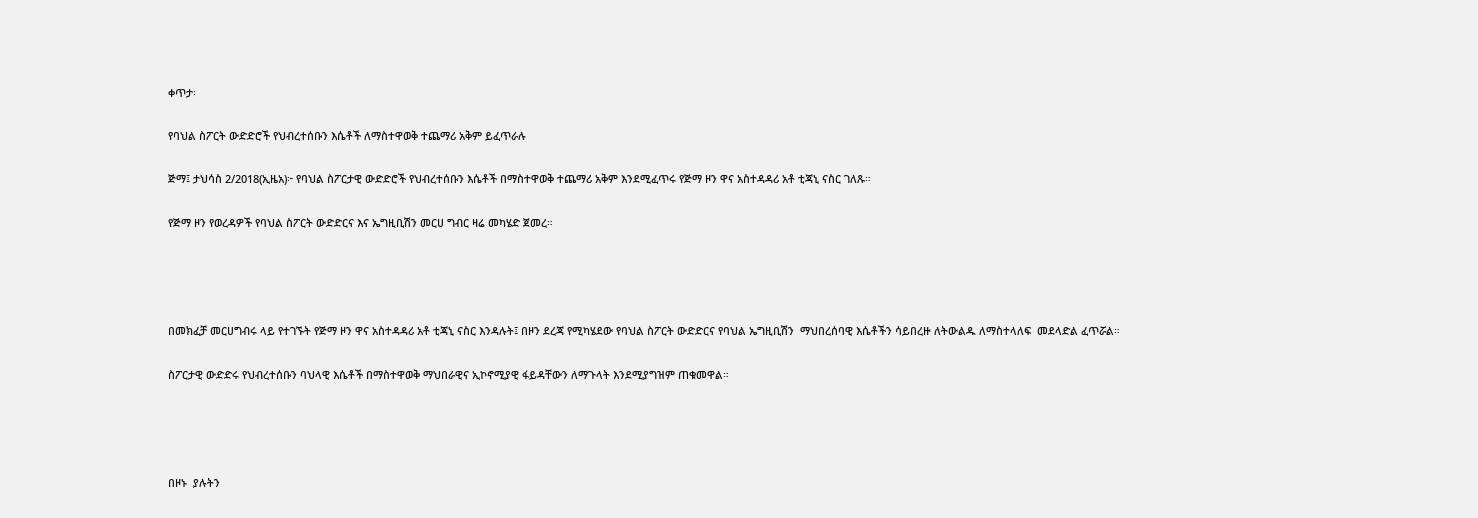ቀጥታ፡

የባህል ስፖርት ውድድሮች የህብረተሰቡን እሴቶች ለማስተዋወቅ ተጨማሪ አቅም ይፈጥራሉ

ጅማ፤ ታህሳስ 2/2018(ኢዜአ)፦ የባህል ስፖርታዊ ውድድሮች የህብረተሰቡን እሴቶች በማስተዋወቅ ተጨማሪ አቅም እንደሚፈጥሩ የጅማ ዞን ዋና አስተዳዳሪ አቶ ቲጃኒ ናስር ገለጹ።

የጅማ ዞን የወረዳዎች የባህል ስፖርት ውድድርና እና ኤግዚቢሽን መርሀ ግብር ዛሬ መካሄድ ጀመረ።




በመክፈቻ መርሀግብሩ ላይ የተገኙት የጅማ ዞን ዋና አስተዳዳሪ አቶ ቲጃኒ ናስር እንዳሉት፤ በዞን ደረጃ የሚካሄደው የባህል ስፖርት ውድድርና የባህል ኤግዚቢሽን  ማህበረሰባዊ እሴቶችን ሳይበረዙ ለትውልዱ ለማስተላለፍ  መደላድል ፈጥሯል።

ስፖርታዊ ውድድሩ የህብረተሰቡን ባህላዊ እሴቶች በማስተዋወቅ ማህበራዊና ኢኮኖሚያዊ ፋይዳቸውን ለማጉላት እንደሚያግዝም ጠቁመዋል።




በዞኑ  ያሉትን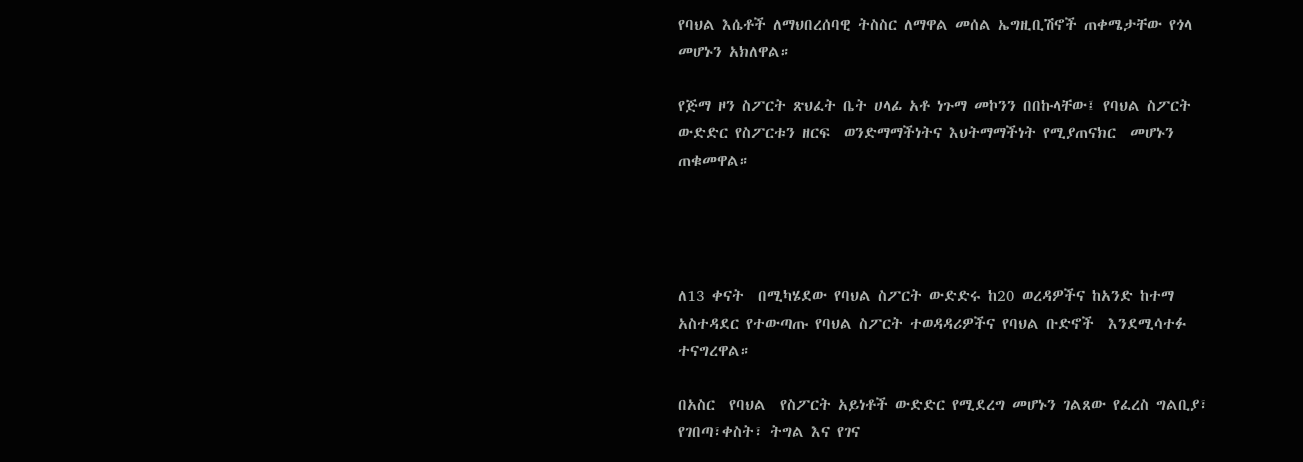የባህል እሴቶች ለማህበረሰባዊ ትስስር ለማዋል መሰል ኤግዚቢሽኖች ጠቀሜታቸው የጎላ መሆኑን አክለዋል።

የጅማ ዞን ስፖርት ጽህፈት ቤት ሀላፊ አቶ ነጉማ መኮንን በበኩላቸው፤ የባህል ስፖርት ውድድር የስፖርቱን ዘርፍ  ወንድማማችነትና እህትማማችነት የሚያጠናክር  መሆኑን ጠቁመዋል።




ለ13 ቀናት  በሚካሄደው የባህል ስፖርት ውድድሩ ከ20 ወረዳዎችና ከአንድ ከተማ አስተዳደር የተውጣጡ የባህል ስፖርት ተወዳዳሪዎችና የባህል ቡድኖች  እንደሚሳተፉ  ተናግረዋል።

በአስር  የባህል  የስፖርት አይነቶች ውድድር የሚደረግ መሆኑን ገልጸው የፈረስ ግልቢያ፣ የገበጣ፣ቀስት፣ ትግል እና የገና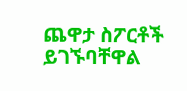ጨዋታ ስፖርቶች ይገኙባቸዋል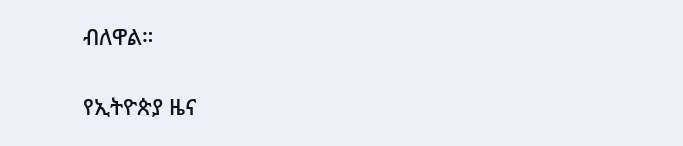ብለዋል።

የኢትዮጵያ ዜና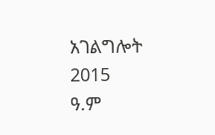አገልግሎት
2015
ዓ.ም